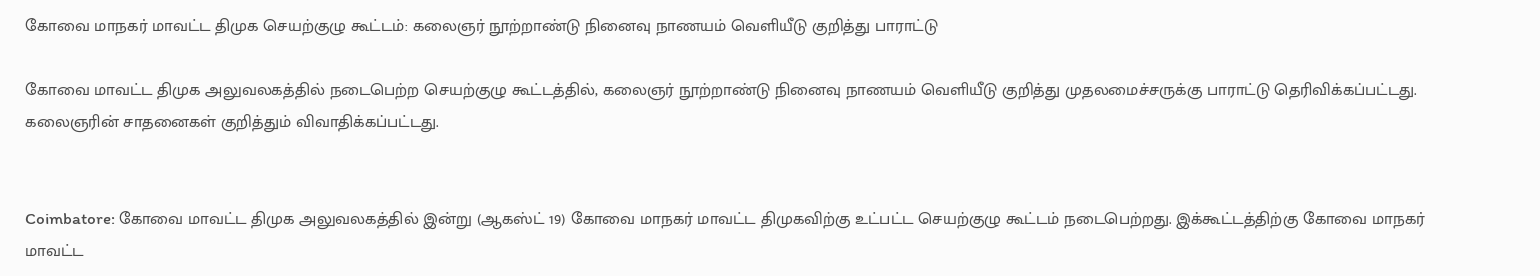கோவை மாநகர் மாவட்ட திமுக செயற்குழு கூட்டம்: கலைஞர் நூற்றாண்டு நினைவு நாணயம் வெளியீடு குறித்து பாராட்டு

கோவை மாவட்ட திமுக அலுவலகத்தில் நடைபெற்ற செயற்குழு கூட்டத்தில், கலைஞர் நூற்றாண்டு நினைவு நாணயம் வெளியீடு குறித்து முதலமைச்சருக்கு பாராட்டு தெரிவிக்கப்பட்டது. கலைஞரின் சாதனைகள் குறித்தும் விவாதிக்கப்பட்டது.


Coimbatore: கோவை மாவட்ட திமுக அலுவலகத்தில் இன்று (ஆகஸ்ட் 19) கோவை மாநகர் மாவட்ட திமுகவிற்கு உட்பட்ட செயற்குழு கூட்டம் நடைபெற்றது. இக்கூட்டத்திற்கு கோவை மாநகர் மாவட்ட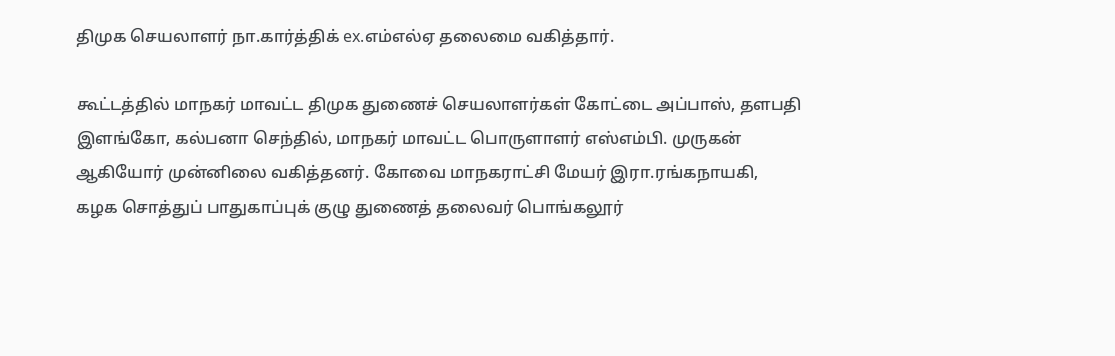திமுக செயலாளர் நா.கார்த்திக் ex.எம்எல்ஏ தலைமை வகித்தார்.

கூட்டத்தில் மாநகர் மாவட்ட திமுக துணைச் செயலாளர்கள் கோட்டை அப்பாஸ், தளபதி இளங்கோ, கல்பனா செந்தில், மாநகர் மாவட்ட பொருளாளர் எஸ்எம்பி. முருகன் ஆகியோர் முன்னிலை வகித்தனர். கோவை மாநகராட்சி மேயர் இரா.ரங்கநாயகி, கழக சொத்துப் பாதுகாப்புக் குழு துணைத் தலைவர் பொங்கலூர்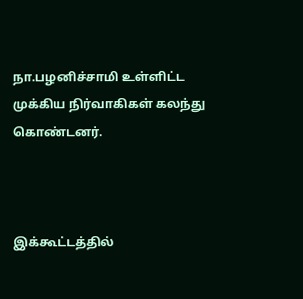நா.பழனிச்சாமி உள்ளிட்ட முக்கிய நிர்வாகிகள் கலந்து கொண்டனர்.



இக்கூட்டத்தில்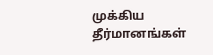முக்கிய தீர்மானங்கள்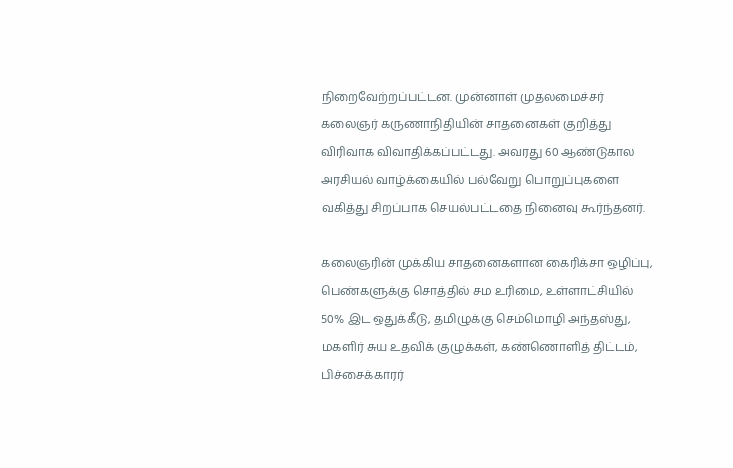நிறைவேற்றப்பட்டன. முன்னாள் முதலமைச்சர் கலைஞர் கருணாநிதியின் சாதனைகள் குறித்து விரிவாக விவாதிக்கப்பட்டது. அவரது 60 ஆண்டுகால அரசியல் வாழ்க்கையில் பல்வேறு பொறுப்புகளை வகித்து சிறப்பாக செயல்பட்டதை நினைவு கூர்ந்தனர்.

கலைஞரின் முக்கிய சாதனைகளான கைரிக்சா ஒழிப்பு, பெண்களுக்கு சொத்தில் சம உரிமை, உள்ளாட்சியில் 50% இட ஒதுக்கீடு, தமிழுக்கு செம்மொழி அந்தஸ்து, மகளிர் சுய உதவிக் குழுக்கள், கண்ணொளித் திட்டம், பிச்சைக்காரர்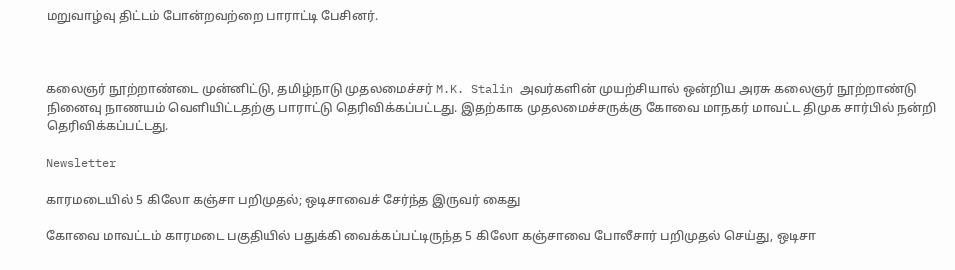மறுவாழ்வு திட்டம் போன்றவற்றை பாராட்டி பேசினர்.



கலைஞர் நூற்றாண்டை முன்னிட்டு, தமிழ்நாடு முதலமைச்சர் M.K. Stalin அவர்களின் முயற்சியால் ஒன்றிய அரசு கலைஞர் நூற்றாண்டு நினைவு நாணயம் வெளியிட்டதற்கு பாராட்டு தெரிவிக்கப்பட்டது. இதற்காக முதலமைச்சருக்கு கோவை மாநகர் மாவட்ட திமுக சார்பில் நன்றி தெரிவிக்கப்பட்டது.

Newsletter

காரமடையில் 5 கிலோ கஞ்சா பறிமுதல்; ஒடிசாவைச் சேர்ந்த இருவர் கைது

கோவை மாவட்டம் காரமடை பகுதியில் பதுக்கி வைக்கப்பட்டிருந்த 5 கிலோ கஞ்சாவை போலீசார் பறிமுதல் செய்து, ஒடிசா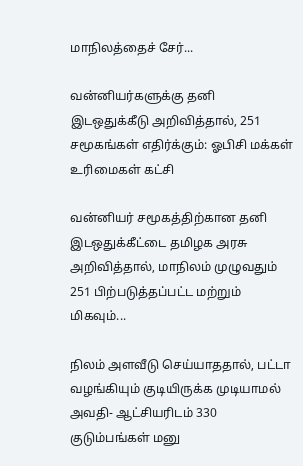மாநிலத்தைச் சேர்...

வன்னியர்களுக்கு தனி இடஒதுக்கீடு அறிவித்தால், 251 சமூகங்கள் எதிர்க்கும்: ஓபிசி மக்கள் உரிமைகள் கட்சி

வன்னியர் சமூகத்திற்கான தனி இடஒதுக்கீட்டை தமிழக அரசு அறிவித்தால், மாநிலம் முழுவதும் 251 பிற்படுத்தப்பட்ட மற்றும் மிகவும்...

நிலம் அளவீடு செய்யாததால், பட்டா வழங்கியும் குடியிருக்க முடியாமல் அவதி- ஆட்சியரிடம் 330 குடும்பங்கள் மனு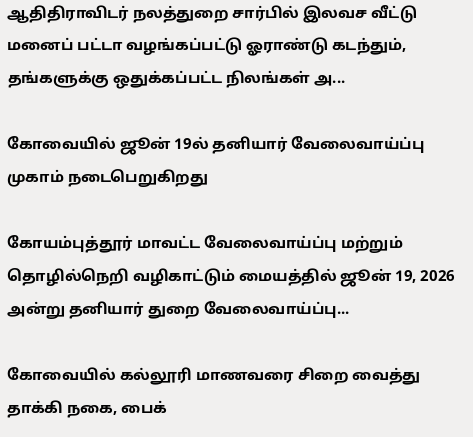ஆதிதிராவிடர் நலத்துறை சார்பில் இலவச வீட்டு மனைப் பட்டா வழங்கப்பட்டு ஓராண்டு கடந்தும், தங்களுக்கு ஒதுக்கப்பட்ட நிலங்கள் அ...

கோவையில் ஜூன் 19ல் தனியார் வேலைவாய்ப்பு முகாம் நடைபெறுகிறது

கோயம்புத்தூர் மாவட்ட வேலைவாய்ப்பு மற்றும் தொழில்நெறி வழிகாட்டும் மையத்தில் ஜூன் 19, 2026 அன்று தனியார் துறை வேலைவாய்ப்பு...

கோவையில் கல்லூரி மாணவரை சிறை வைத்து தாக்கி நகை, பைக்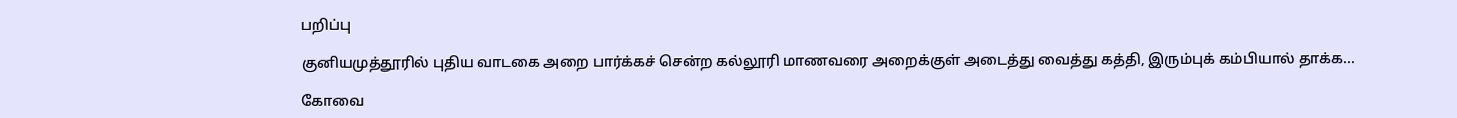பறிப்பு

குனியமுத்தூரில் புதிய வாடகை அறை பார்க்கச் சென்ற கல்லூரி மாணவரை அறைக்குள் அடைத்து வைத்து கத்தி, இரும்புக் கம்பியால் தாக்க...

கோவை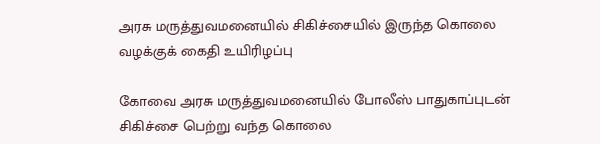அரசு மருத்துவமனையில் சிகிச்சையில் இருந்த கொலை வழக்குக் கைதி உயிரிழப்பு

கோவை அரசு மருத்துவமனையில் போலீஸ் பாதுகாப்புடன் சிகிச்சை பெற்று வந்த கொலை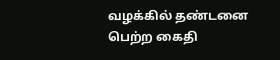வழக்கில் தண்டனை பெற்ற கைதி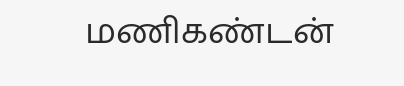மணிகண்டன்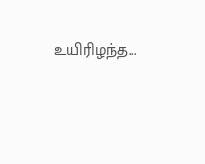உயிரிழந்த...